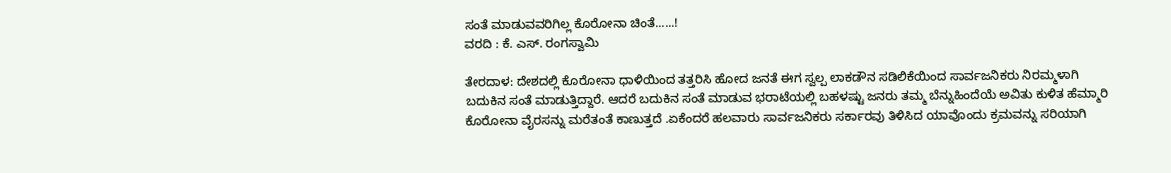ಸಂತೆ ಮಾಡುವವರಿಗಿಲ್ಲ ಕೊರೋನಾ ಚಿಂತೆ......!
ವರದಿ : ಕೆ. ಎಸ್. ರಂಗಸ್ವಾಮಿ

ತೇರದಾಳ: ದೇಶದಲ್ಲಿ ಕೊರೋನಾ ಧಾಳಿಯಿಂದ ತತ್ತರಿಸಿ ಹೋದ ಜನತೆ ಈಗ ಸ್ವಲ್ಪ ಲಾಕಡೌನ ಸಡಿಲಿಕೆಯಿಂದ ಸಾರ್ವಜನಿಕರು ನಿರಮ್ಮಳಾಗಿ ಬದುಕಿನ ಸಂತೆ ಮಾಡುತ್ತಿದ್ದಾರೆ. ಆದರೆ ಬದುಕಿನ ಸಂತೆ ಮಾಡುವ ಭರಾಟೆಯಲ್ಲಿ ಬಹಳಷ್ಟು ಜನರು ತಮ್ಮ ಬೆನ್ನುಹಿಂದೆಯೆ ಅವಿತು ಕುಳಿತ ಹೆಮ್ಮಾರಿ ಕೊರೋನಾ ವೈರಸನ್ನು ಮರೆತಂತೆ ಕಾಣುತ್ತದೆ .ಏಕೆಂದರೆ ಹಲವಾರು ಸಾರ್ವಜನಿಕರು ಸರ್ಕಾರವು ತಿಳಿಸಿದ ಯಾವೊಂದು ಕ್ರಮವನ್ನು ಸರಿಯಾಗಿ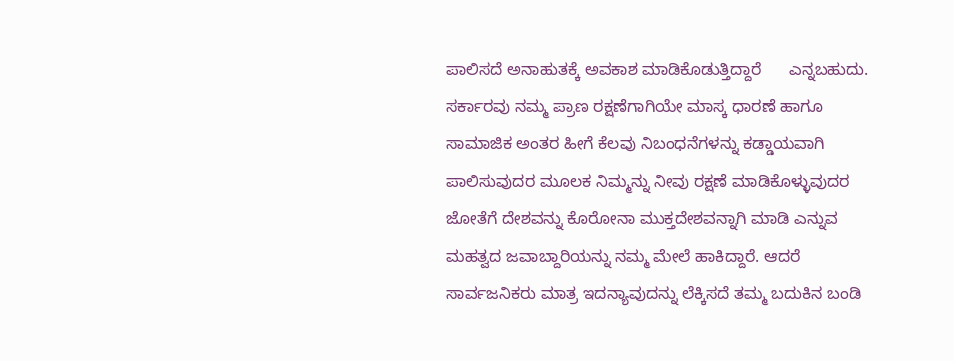ಪಾಲಿಸದೆ ಅನಾಹುತಕ್ಕೆ ಅವಕಾಶ ಮಾಡಿಕೊಡುತ್ತಿದ್ದಾರೆ      ಎನ್ನಬಹುದು. ಸರ್ಕಾರವು ನಮ್ಮ ಪ್ರಾಣ ರಕ್ಷಣೆಗಾಗಿಯೇ ಮಾಸ್ಕ ಧಾರಣೆ ಹಾಗೂ ಸಾಮಾಜಿಕ ಅಂತರ ಹೀಗೆ ಕೆಲವು ನಿಬಂಧನೆಗಳನ್ನು ಕಡ್ಡಾಯವಾಗಿ ಪಾಲಿಸುವುದರ ಮೂಲಕ ನಿಮ್ಮನ್ನು ನೀವು ರಕ್ಷಣೆ ಮಾಡಿಕೊಳ್ಳುವುದರ ಜೋತೆಗೆ ದೇಶವನ್ನು ಕೊರೋನಾ ಮುಕ್ತದೇಶವನ್ನಾಗಿ ಮಾಡಿ ಎನ್ನುವ ಮಹತ್ವದ ಜವಾಬ್ದಾರಿಯನ್ನು ನಮ್ಮ ಮೇಲೆ ಹಾಕಿದ್ದಾರೆ. ಆದರೆ ಸಾರ್ವಜನಿಕರು ಮಾತ್ರ ಇದನ್ಯಾವುದನ್ನು ಲೆಕ್ಕಿಸದೆ ತಮ್ಮ ಬದುಕಿನ ಬಂಡಿ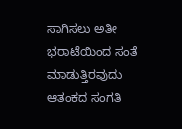ಸಾಗಿಸಲು ಅತೀ ಭರಾಟೆಯಿಂದ ಸಂತೆ ಮಾಡುತ್ತಿರವುದು ಆತಂಕದ ಸಂಗತಿ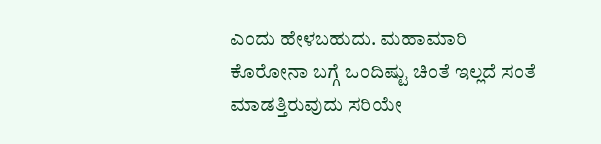ಎಂದು ಹೇಳಬಹುದು. ಮಹಾಮಾರಿ ಕೊರೋನಾ ಬಗ್ಗೆ ಒಂದಿಷ್ಟು ಚಿಂತೆ ಇಲ್ಲದೆ ಸಂತೆ ಮಾಡತ್ತಿರುವುದು ಸರಿಯೇ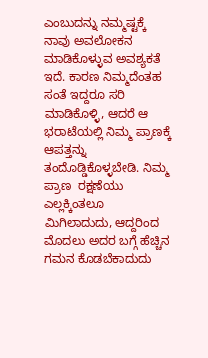ಎಂಬುದನ್ನು ನಮ್ಮಷ್ಟಕ್ಕೆ ನಾವು ಅವಲೋಕನ ಮಾಡಿಕೊಳ್ಳುವ ಅವಶ್ಯಕತೆ ಇದೆ. ಕಾರಣ ನಿಮ್ಮದೆಂತಹ ಸಂತೆ ಇದ್ದರೂ ಸರಿ ಮಾಡಿಕೊಳ್ಳಿ, ಆದರೆ ಆ ಭರಾಟೆಯಲ್ಲಿ ನಿಮ್ಮ ಪ್ರಾಣಕ್ಕೆ ಆಪತ್ತನ್ನು ತಂದೊಡ್ಡಿಕೊಳ್ಳಬೇಡಿ. ನಿಮ್ಮ ಪ್ರಾಣ  ರಕ್ಷಣೆಯು ಎಲ್ಲಕ್ಕಿಂತಲೂ ಮಿಗಿಲಾದುದು, ಆದ್ದರಿಂದ ಮೊದಲು ಅದರ ಬಗ್ಗೆ ಹೆಚ್ಚಿನ ಗಮನ ಕೊಡಬೆಕಾದುದು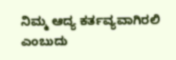ನಿಮ್ಮ ಆದ್ಯ ಕರ್ತವ್ಯವಾಗಿರಲಿ ಎಂಬುದು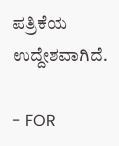ಪತ್ರಿಕೆಯ ಉದ್ದೇಶವಾಗಿದೆ.

- FOR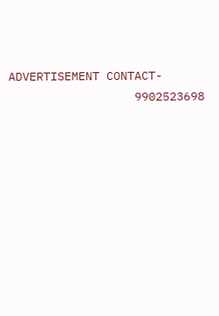ADVERTISEMENT CONTACT-
                  9902523698